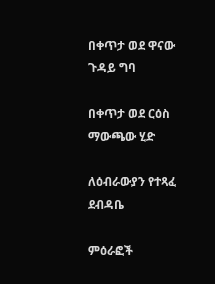በቀጥታ ወደ ዋናው ጉዳይ ግባ

በቀጥታ ወደ ርዕስ ማውጫው ሂድ

ለዕብራውያን የተጻፈ ደብዳቤ

ምዕራፎች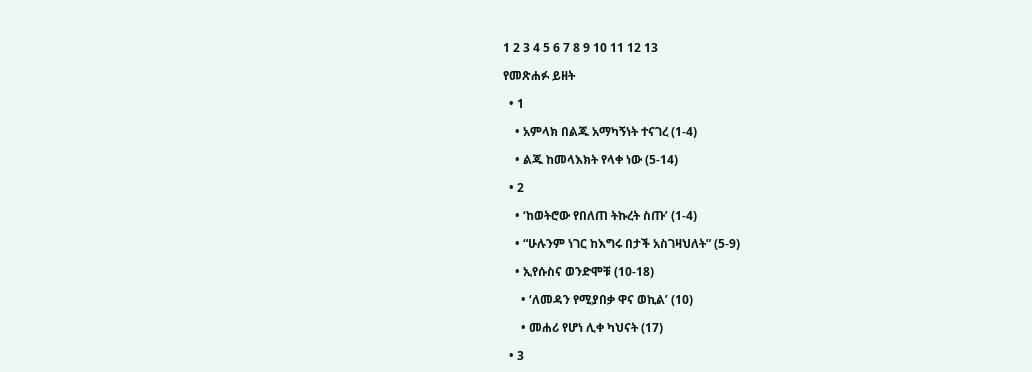1 2 3 4 5 6 7 8 9 10 11 12 13

የመጽሐፉ ይዘት

  • 1

    • አምላክ በልጁ አማካኝነት ተናገረ (1-4)

    • ልጁ ከመላእክት የላቀ ነው (5-14)

  • 2

    • ‘ከወትሮው የበለጠ ትኩረት ስጡ’ (1-4)

    • “ሁሉንም ነገር ከእግሩ በታች አስገዛህለት” (5-9)

    • ኢየሱስና ወንድሞቹ (10-18)

      • ‘ለመዳን የሚያበቃ ዋና ወኪል’ (10)

      • መሐሪ የሆነ ሊቀ ካህናት (17)

  • 3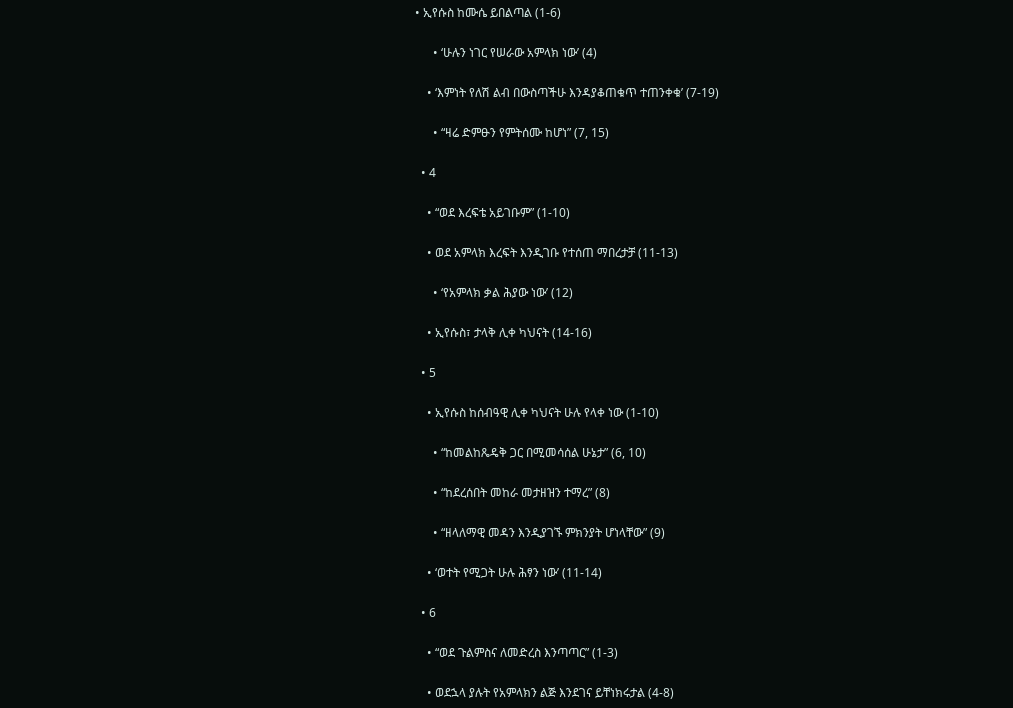• ኢየሱስ ከሙሴ ይበልጣል (1-6)

      • ‘ሁሉን ነገር የሠራው አምላክ ነው’ (4)

    • ‘እምነት የለሽ ልብ በውስጣችሁ እንዳያቆጠቁጥ ተጠንቀቁ’ (7-19)

      • “ዛሬ ድምፁን የምትሰሙ ከሆነ” (7, 15)

  • 4

    • “ወደ እረፍቴ አይገቡም” (1-10)

    • ወደ አምላክ እረፍት እንዲገቡ የተሰጠ ማበረታቻ (11-13)

      • ‘የአምላክ ቃል ሕያው ነው’ (12)

    • ኢየሱስ፣ ታላቅ ሊቀ ካህናት (14-16)

  • 5

    • ኢየሱስ ከሰብዓዊ ሊቀ ካህናት ሁሉ የላቀ ነው (1-10)

      • “ከመልከጼዴቅ ጋር በሚመሳሰል ሁኔታ” (6, 10)

      • “ከደረሰበት መከራ መታዘዝን ተማረ” (8)

      • “ዘላለማዊ መዳን እንዲያገኙ ምክንያት ሆነላቸው” (9)

    • ‘ወተት የሚጋት ሁሉ ሕፃን ነው’ (11-14)

  • 6

    • “ወደ ጉልምስና ለመድረስ እንጣጣር” (1-3)

    • ወደኋላ ያሉት የአምላክን ልጅ እንደገና ይቸነክሩታል (4-8)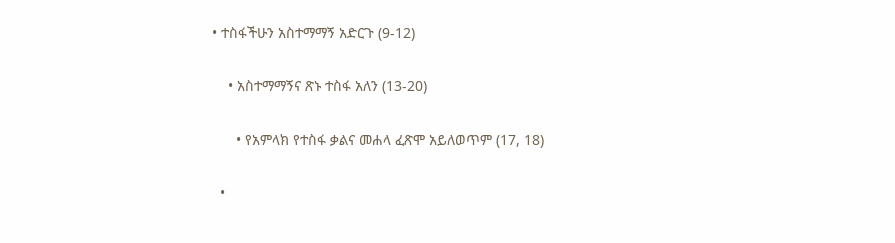• ተስፋችሁን አስተማማኝ አድርጉ (9-12)

    • አስተማማኝና ጽኑ ተስፋ አለን (13-20)

      • የአምላክ የተስፋ ቃልና መሐላ ፈጽሞ አይለወጥም (17, 18)

  •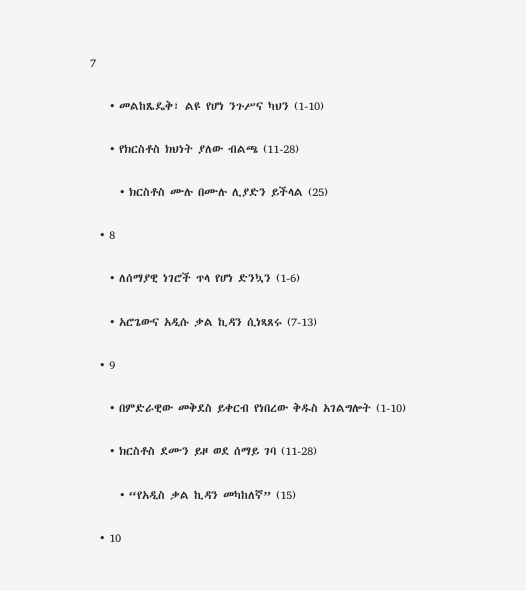7

    • መልከጼዴቅ፣ ልዩ የሆነ ንጉሥና ካህን (1-10)

    • የክርስቶስ ክህነት ያለው ብልጫ (11-28)

      • ክርስቶስ ሙሉ በሙሉ ሊያድን ይችላል (25)

  • 8

    • ለሰማያዊ ነገሮች ጥላ የሆነ ድንኳን (1-6)

    • አሮጌውና አዲሱ ቃል ኪዳን ሲነጻጸሩ (7-13)

  • 9

    • በምድራዊው መቅደስ ይቀርብ የነበረው ቅዱስ አገልግሎት (1-10)

    • ክርስቶስ ደሙን ይዞ ወደ ሰማይ ገባ (11-28)

      • “የአዲስ ቃል ኪዳን መካከለኛ” (15)

  • 10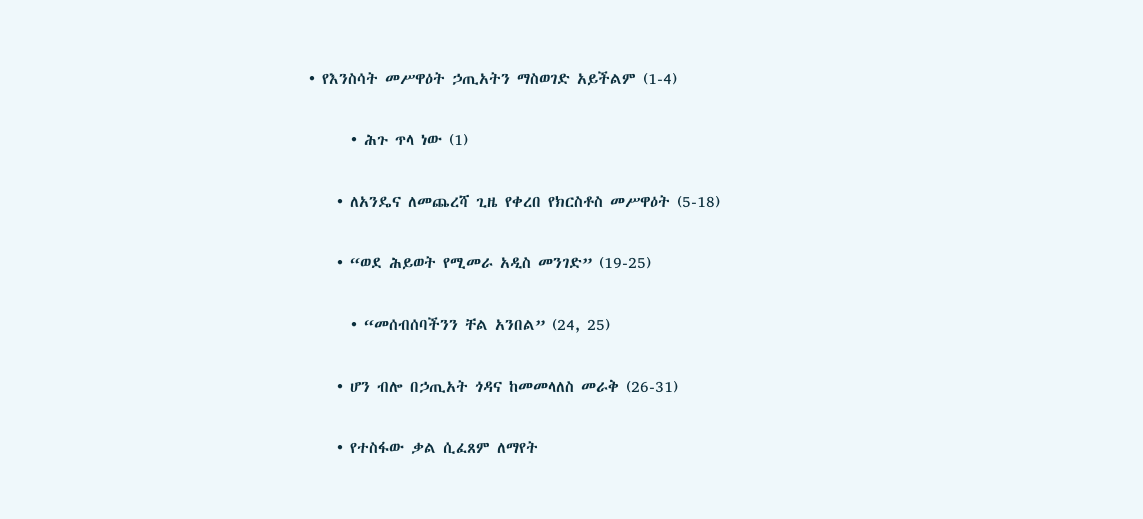• የእንስሳት መሥዋዕት ኃጢአትን ማስወገድ አይችልም (1-4)

      • ሕጉ ጥላ ነው (1)

    • ለአንዴና ለመጨረሻ ጊዜ የቀረበ የክርስቶስ መሥዋዕት (5-18)

    • “ወደ ሕይወት የሚመራ አዲስ መንገድ” (19-25)

      • “መሰብሰባችንን ቸል አንበል” (24, 25)

    • ሆን ብሎ በኃጢአት ጎዳና ከመመላለስ መራቅ (26-31)

    • የተስፋው ቃል ሲፈጸም ለማየት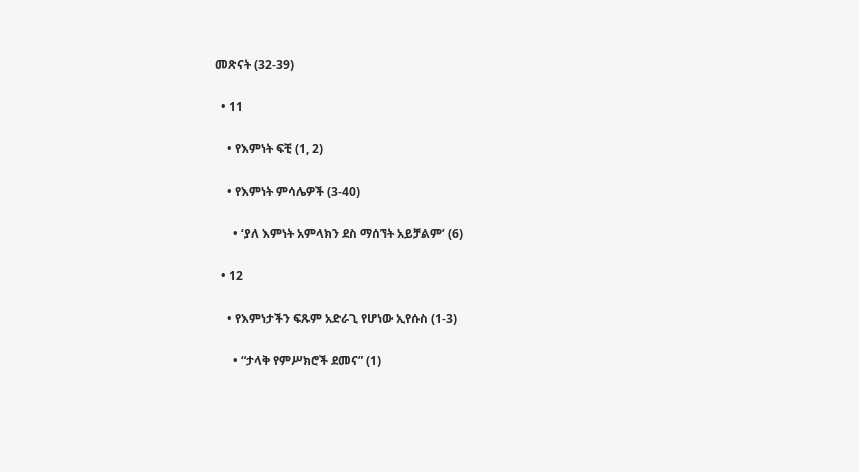መጽናት (32-39)

  • 11

    • የእምነት ፍቺ (1, 2)

    • የእምነት ምሳሌዎች (3-40)

      • ‘ያለ እምነት አምላክን ደስ ማሰኘት አይቻልም’ (6)

  • 12

    • የእምነታችን ፍጹም አድራጊ የሆነው ኢየሱስ (1-3)

      • “ታላቅ የምሥክሮች ደመና” (1)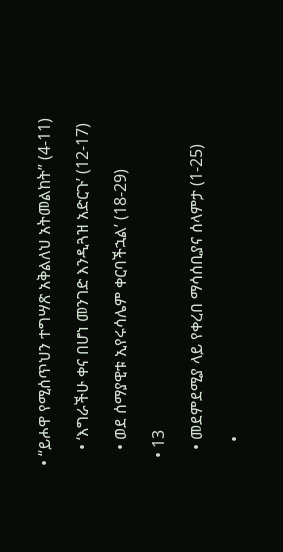• “ይሖዋ የሚሰጥህን ተግሣጽ አቅልለህ አትመልከት” (4-11)

    • ‘እግራችሁ ቀና በሆነ መንገድ እንዲጓዝ አድርጉ’ (12-17)

    • ወደ ሰማያዊቱ ኢየሩሳሌም ቀርባችኋል’ (18-29)

  • 13

    • መደምደሚያ ላይ የቀረበ ማሳሰቢያና ሰላምታ (1-25)

      •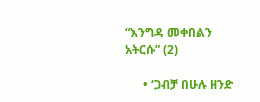“እንግዳ መቀበልን አትርሱ” (2)

      • ‘ጋብቻ በሁሉ ዘንድ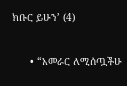ክቡር ይሁን’ (4)

      • “አመራር ለሚሰጧችሁ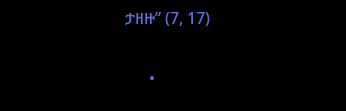ታዘዙ” (7, 17)

      •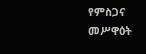የምስጋና መሥዋዕት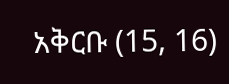አቅርቡ (15, 16)